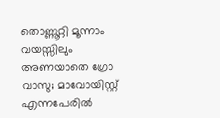തൊണ്ണൂറ്റി മൂന്നാം വയസ്സിലും അണയാതെ ഗ്രോ വാസു; മാവോയിസ്റ്റ് എന്നപേരിൽ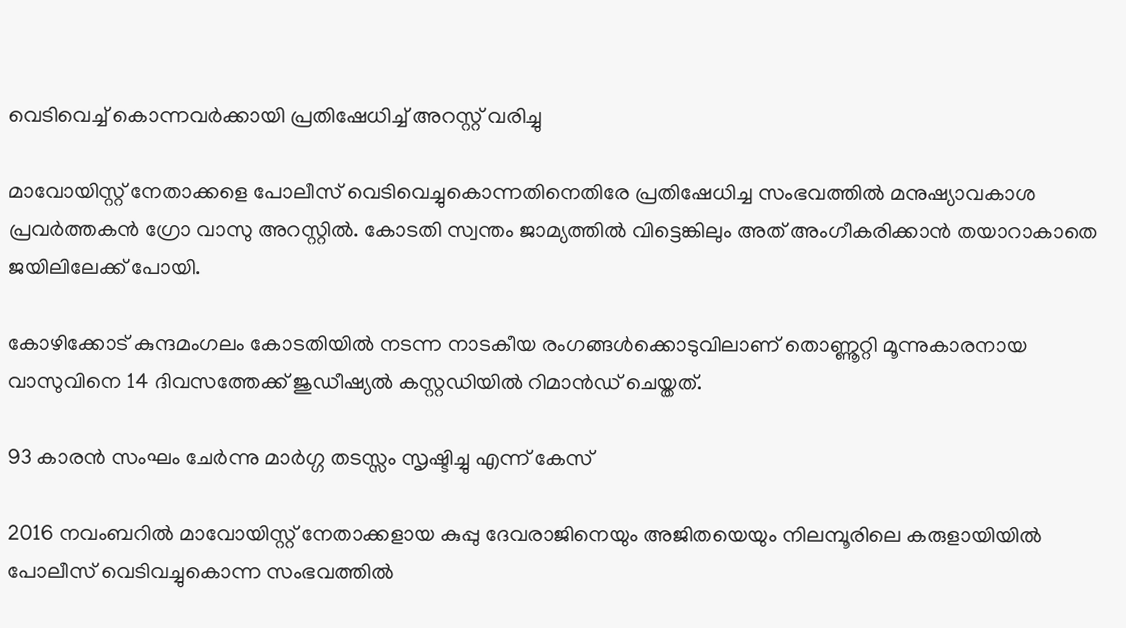വെടിവെച്ച് കൊന്നവർക്കായി പ്രതിഷേധിച്ച് അറസ്റ്റ് വരിച്ചു

മാവോയിസ്റ്റ് നേതാക്കളെ പോലീസ് വെടിവെച്ചുകൊന്നതിനെതിരേ പ്രതിഷേധിച്ച സംഭവത്തിൽ മനുഷ്യാവകാശ പ്രവര്‍ത്തകന്‍ ഗ്രോ വാസു അറസ്റ്റിൽ. കോടതി സ്വന്തം ജാമ്യത്തില്‍ വിട്ടെങ്കിലും അത് അംഗീകരിക്കാൻ തയാറാകാതെ ജയിലിലേക്ക് പോയി.

കോഴിക്കോട് കുന്ദമംഗലം കോടതിയില്‍ നടന്ന നാടകീയ രംഗങ്ങള്‍ക്കൊടുവിലാണ് തൊണ്ണൂറ്റി മൂന്നുകാരനായ വാസുവിനെ 14 ദിവസത്തേക്ക് ജുഡീഷ്യല്‍ കസ്റ്റഡിയില്‍ റിമാന്‍ഡ് ചെയ്തത്.

93 കാരൻ സംഘം ചേർന്നു മാർഗ്ഗ തടസ്സം സൃഷ്ടിച്ചു എന്ന് കേസ്

2016 നവംബറിൽ മാവോയിസ്റ്റ് നേതാക്കളായ കുപ്പു ദേവരാജിനെയും അജിതയെയും നിലമ്പൂരിലെ കരുളായിയിൽ പോലീസ് വെടിവച്ചുകൊന്ന സംഭവത്തിൽ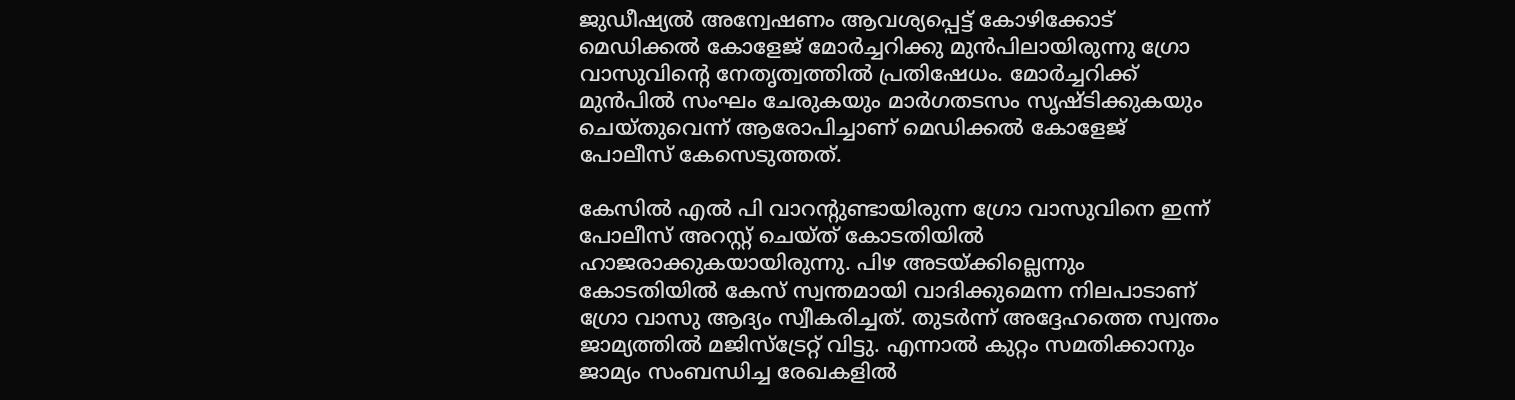ജുഡീഷ്യൽ അന്വേഷണം ആവശ്യപ്പെട്ട് കോഴിക്കോട് മെഡിക്കല്‍ കോളേജ് മോര്‍ച്ചറിക്കു മുന്‍പിലായിരുന്നു ഗ്രോ വാസുവിന്റെ നേതൃത്വത്തിൽ പ്രതിഷേധം. മോര്‍ച്ചറിക്ക് മുന്‍പില്‍ സംഘം ചേരുകയും മാര്‍ഗതടസം സൃഷ്ടിക്കുകയും ചെയ്തുവെന്ന് ആരോപിച്ചാണ് മെഡിക്കൽ കോളേജ് പോലീസ് കേസെടുത്തത്.

കേസിൽ എല്‍ പി വാറന്റുണ്ടായിരുന്ന ഗ്രോ വാസുവിനെ ഇന്ന് പോലീസ് അറസ്റ്റ് ചെയ്ത് കോടതിയില്‍ ഹാജരാക്കുകയായിരുന്നു. പിഴ അടയ്ക്കില്ലെന്നും കോടതിയില്‍ കേസ് സ്വന്തമായി വാദിക്കുമെന്ന നിലപാടാണ് ഗ്രോ വാസു ആദ്യം സ്വീകരിച്ചത്. തുടര്‍ന്ന് അദ്ദേഹത്തെ സ്വന്തം ജാമ്യത്തില്‍ മജിസ്‌ട്രേറ്റ് വിട്ടു. എന്നാല്‍ കുറ്റം സമതിക്കാനും ജാമ്യം സംബന്ധിച്ച രേഖകളില്‍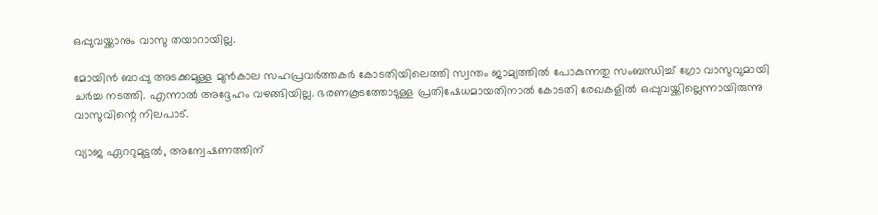ഒപ്പുവയ്ക്കാനും വാസു തയാറായില്ല.

മോയിന്‍ ബാപ്പു അടക്കമുള്ള മുന്‍കാല സഹപ്രവര്‍ത്തകര്‍ കോടതിയിലെത്തി സ്വന്തം ജാമ്യത്തില്‍ പോകുന്നതു സംബന്ധിച്ച് ഗ്രോ വാസുവുമായി ചര്‍ച്ച നടത്തി. എന്നാല്‍ അദ്ദേഹം വഴങ്ങിയില്ല. ഭരണകൂടത്തോടുള്ള പ്രതിഷേധമായതിനാല്‍ കോടതി രേഖകളില്‍ ഒപ്പുവയ്ക്കില്ലെന്നായിരുന്നു വാസുവിന്റെ നിലപാട്.

വ്യാജ ഏററുമുട്ടൽ, അന്വേഷണത്തിന്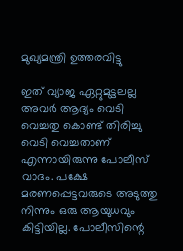മുഖ്യമന്ത്രി ഉത്തരവിട്ടു

ഇത് വ്യാജ ഏറ്റുമുട്ടലല്ല അവർ ആദ്യം വെടി വെച്ചതു കൊണ്ട് തിരിച്ചു വെടി വെച്ചതാണ് എന്നായിരുന്നു പോലീസ് വാദം. പക്ഷേ മരണപ്പെട്ടവരുടെ അടുത്തു നിന്നും ഒരു ആയുധവും കിട്ടിയില്ല. പോലീസിന്റെ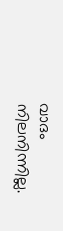വാദം നിലനിന്നില്ല.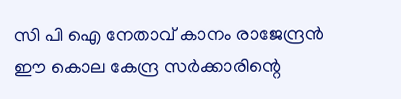സി പി ഐ നേതാവ് കാനം രാജേന്ദ്രൻ ഈ കൊല കേന്ദ്ര സർക്കാരിന്റെ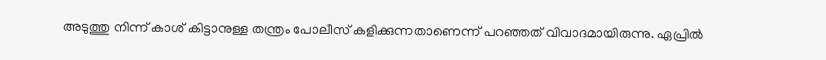അടുത്തു നിന്ന് കാശ് കിട്ടാനുള്ള തന്ത്രം പോലീസ് കളിക്കുന്നതാണെന്ന് പറഞ്ഞത് വിവാദമായിരുന്നു. ഏപ്രിൽ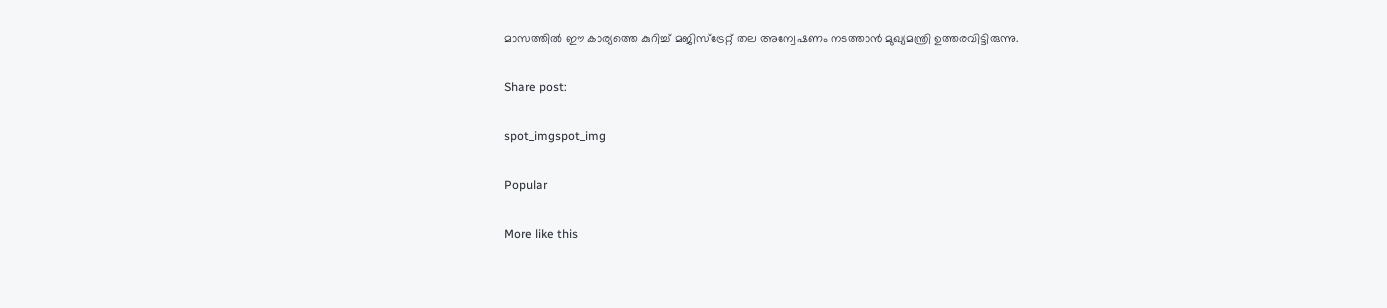മാസത്തിൽ ഈ കാര്യത്തെ കുറിച്ച് മജിസ്ട്രേറ്റ് തല അന്വേഷണം നടത്താൻ മുഖ്യമന്ത്രി ഉത്തരവിട്ടിരുന്നു.

Share post:

spot_imgspot_img

Popular

More like this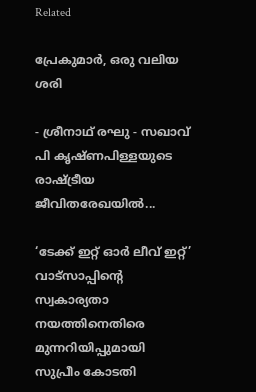Related

പ്രേകുമാർ, ഒരു വലിയ ശരി

- ശ്രീനാഥ് രഘു - സഖാവ് പി കൃഷ്ണപിള്ളയുടെ രാഷ്ട്രീയ ജീവിതരേഖയിൽ...

‘ടേക്ക് ഇറ്റ് ഓർ ലീവ് ഇറ്റ്’ വാട്സാപ്പിന്റെ സ്വകാര്യതാ നയത്തിനെതിരെ മുന്നറിയിപ്പുമായി സുപ്രീം കോടതി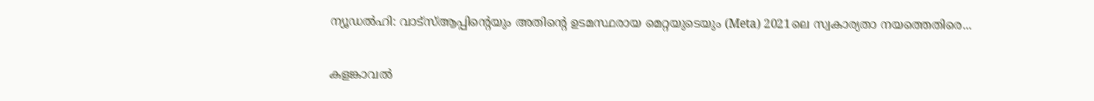ന്യൂഡൽഹി: വാട്‌സ്ആപ്പിന്റെയും അതിന്റെ ഉടമസ്ഥരായ മെറ്റയുടെയും (Meta) 2021ലെ സ്വകാര്യതാ നയത്തെതിരെ...

കളങ്കാവൽ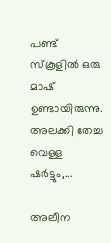പണ്ട് സ്കൂളിൽ ഒരു മാഷ് ഉണ്ടായിരുന്നു. അലക്കി തേച്ച വെള്ള ഷർട്ടും,...

അലീന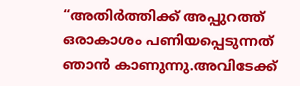“അതിര്‍ത്തിക്ക് അപ്പുറത്ത് ഒരാകാശം പണിയപ്പെടുന്നത് ഞാന്‍ കാണുന്നു.അവിടേക്ക്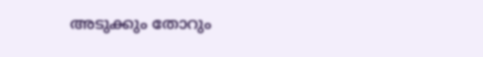അടുക്കും തോറും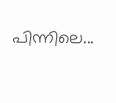പിന്നിലെ...